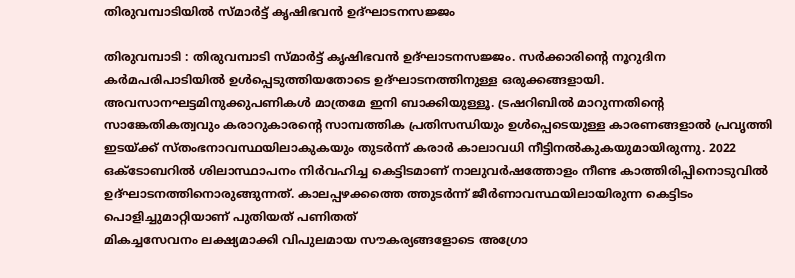തിരുവമ്പാടിയിൽ സ്മാർട്ട് കൃഷിഭവൻ ഉദ്ഘാടനസജ്ജം

തിരുവമ്പാടി : തിരുവമ്പാടി സ്മാർട്ട് കൃഷിഭവൻ ഉദ്ഘാടനസജ്ജം. സർക്കാരിന്റെ നൂറുദിന കർമപരിപാടിയിൽ ഉൾപ്പെടുത്തിയതോടെ ഉദ്ഘാടനത്തിനുള്ള ഒരുക്കങ്ങളായി. അവസാനഘട്ടമിനുക്കുപണികൾ മാത്രമേ ഇനി ബാക്കിയുള്ളൂ. ട്രഷറിബിൽ മാറുന്നതിന്റെ സാങ്കേതികത്വവും കരാറുകാരന്റെ സാമ്പത്തിക പ്രതിസന്ധിയും ഉൾപ്പെടെയുള്ള കാരണങ്ങളാൽ പ്രവൃത്തി ഇടയ്ക്ക് സ്തംഭനാവസ്ഥയിലാകുകയും തുടർന്ന് കരാർ കാലാവധി നീട്ടിനൽകുകയുമായിരുന്നു. 2022 ഒക്ടോബറിൽ ശിലാസ്ഥാപനം നിർവഹിച്ച കെട്ടിടമാണ് നാലുവർഷത്തോളം നീണ്ട കാത്തിരിപ്പിനൊടുവിൽ ഉദ്ഘാടനത്തിനൊരുങ്ങുന്നത്. കാലപ്പഴക്കത്തെ ത്തുടർന്ന് ജീർണാവസ്ഥയിലായിരുന്ന കെട്ടിടം പൊളിച്ചുമാറ്റിയാണ് പുതിയത് പണിതത്
മികച്ചസേവനം ലക്ഷ്യമാക്കി വിപുലമായ സൗകര്യങ്ങളോടെ അഗ്രോ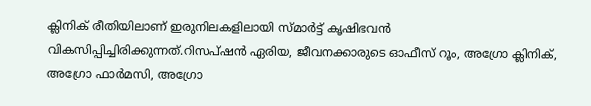ക്ലിനിക് രീതിയിലാണ് ഇരുനിലകളിലായി സ്മാർട്ട് കൃഷിഭവൻ വികസിപ്പിച്ചിരിക്കുന്നത്.റിസപ്ഷൻ ഏരിയ, ജീവനക്കാരുടെ ഓഫീസ് റൂം, അഗ്രോ ക്ലിനിക്, അഗ്രോ ഫാർമസി, അഗ്രോ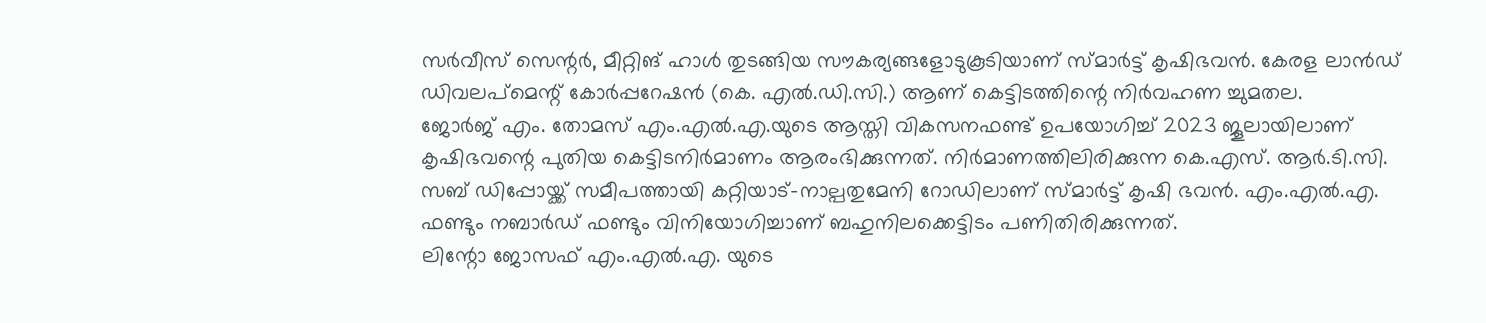സർവീസ് സെന്റർ, മീറ്റിങ് ഹാൾ തുടങ്ങിയ സൗകര്യങ്ങളോടുകൂടിയാണ് സ്മാർട്ട് കൃഷിഭവൻ. കേരള ലാൻഡ് ഡിവലപ്മെന്റ് കോർപ്പറേഷൻ (കെ. എൽ.ഡി.സി.) ആണ് കെട്ടിടത്തിന്റെ നിർവഹണ ച്ചുമതല.
ജോർജ് എം. തോമസ് എം.എൽ.എ.യുടെ ആസ്തി വികസനഫണ്ട് ഉപയോഗിച്ച് 2023 ജൂലായിലാണ് കൃഷിഭവന്റെ പുതിയ കെട്ടിടനിർമാണം ആരംഭിക്കുന്നത്. നിർമാണത്തിലിരിക്കുന്ന കെ.എസ്. ആർ.ടി.സി. സബ് ഡിപ്പോയ്ക്ക് സമീപത്തായി കറ്റിയാട്-നാല്പതുമേനി റോഡിലാണ് സ്മാർട്ട് കൃഷി ഭവൻ. എം.എൽ.എ. ഫണ്ടും നബാർഡ് ഫണ്ടും വിനിയോഗിച്ചാണ് ബഹുനിലക്കെട്ടിടം പണിതിരിക്കുന്നത്.
ലിന്റോ ജോസഫ് എം.എൽ.എ. യുടെ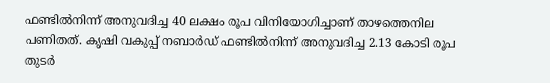ഫണ്ടിൽനിന്ന് അനുവദിച്ച 40 ലക്ഷം രൂപ വിനിയോഗിച്ചാണ് താഴത്തെനില പണിതത്. കൃഷി വകുപ്പ് നബാർഡ് ഫണ്ടിൽനിന്ന് അനുവദിച്ച 2.13 കോടി രൂപ തുടർ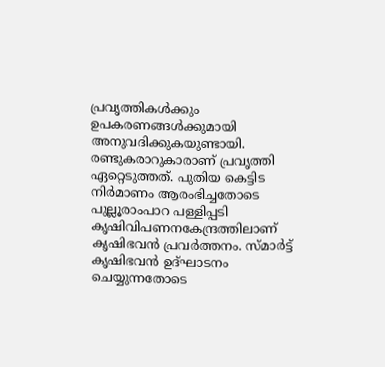പ്രവൃത്തികൾക്കും ഉപകരണങ്ങൾക്കുമായി അനുവദിക്കുകയുണ്ടായി. രണ്ടുകരാറുകാരാണ് പ്രവൃത്തി ഏറ്റെടുത്തത്. പുതിയ കെട്ടിട നിർമാണം ആരംഭിച്ചതോടെ പുല്ലൂരാംപാറ പള്ളിപ്പടി കൃഷിവിപണനകേന്ദ്രത്തിലാണ് കൃഷിഭവൻ പ്രവർത്തനം. സ്മാർട്ട് കൃഷിഭവൻ ഉദ്ഘാടനം ചെയ്യുന്നതോടെ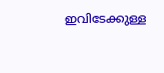ഇവിടേക്കുള്ള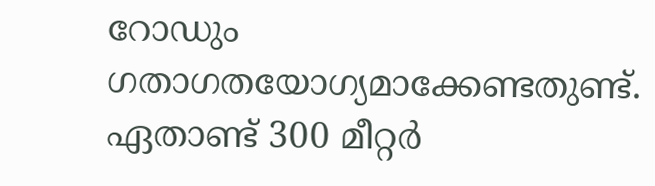റോഡും ഗതാഗതയോഗ്യമാക്കേണ്ടതുണ്ട്. ഏതാണ്ട് 300 മീറ്റർ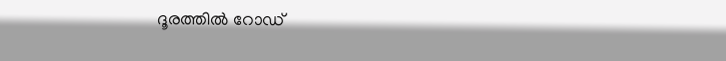ദൂരത്തിൽ റോഡ്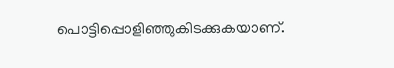പൊട്ടിപ്പൊളിഞ്ഞുകിടക്കുകയാണ്.